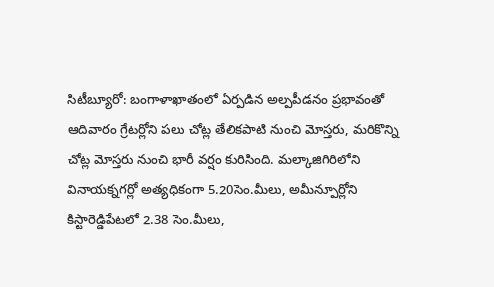సిటీబ్యూరో: బంగాళాఖాతంలో ఏర్పడిన అల్పపీడనం ప్రభావంతో ఆదివారం గ్రేటర్లోని పలు చోట్ల తేలికపాటి నుంచి మోస్తరు, మరికొన్ని చోట్ల మోస్తరు నుంచి భారీ వర్షం కురిసింది. మల్కాజిగిరిలోని వినాయక్నగర్లో అత్యధికంగా 5.20సెం.మీలు, అమీన్పూర్లోని కిస్టారెడ్డిపేటలో 2.38 సెం.మీలు,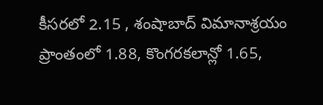కీసరలో 2.15 , శంషాబాద్ విమానాశ్రయం ప్రాంతంలో 1.88, కొంగరకలాన్లో 1.65,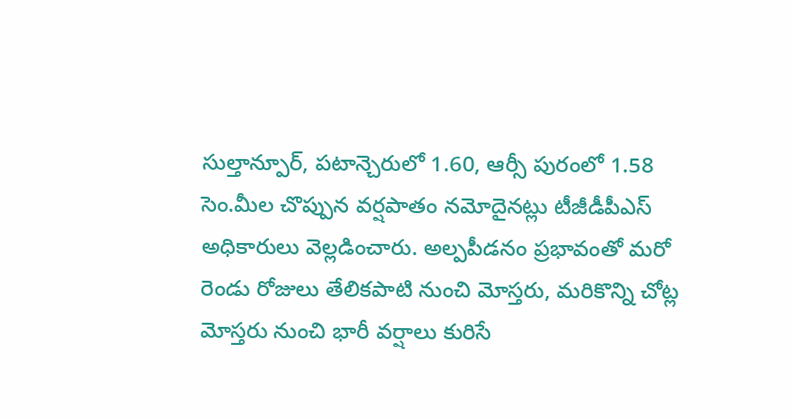సుల్తాన్పూర్, పటాన్చెరులో 1.60, ఆర్సీ పురంలో 1.58 సెం.మీల చొప్పున వర్షపాతం నమోదైనట్లు టీజీడీపీఎస్ అధికారులు వెల్లడించారు. అల్పపీడనం ప్రభావంతో మరో రెండు రోజులు తేలికపాటి నుంచి మోస్తరు, మరికొన్ని చోట్ల మోస్తరు నుంచి భారీ వర్షాలు కురిసే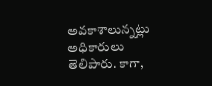అవకాశాలున్నట్లు అధికారులు తెలిపారు. కాగా,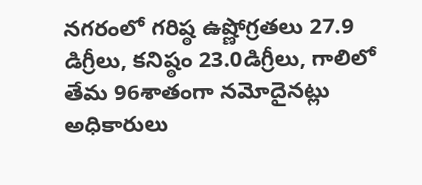నగరంలో గరిష్ఠ ఉష్ణోగ్రతలు 27.9 డిగ్రీలు, కనిష్ఠం 23.0డిగ్రీలు, గాలిలో తేమ 96శాతంగా నమోదైనట్లు అధికారులు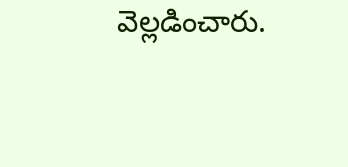వెల్లడించారు.